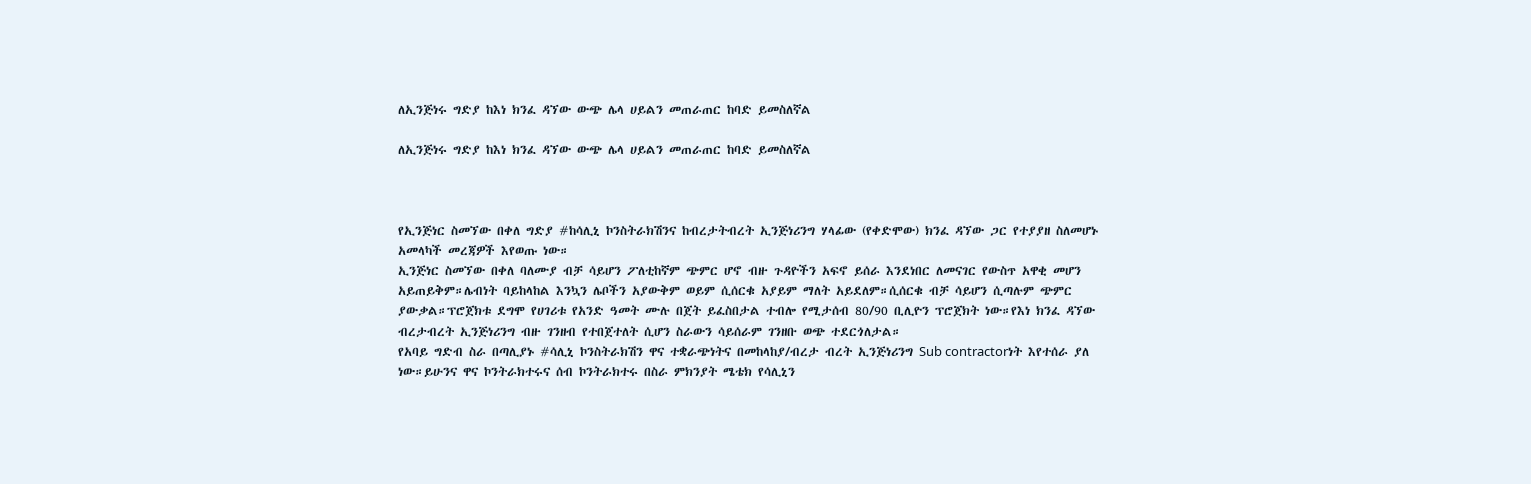ለኢንጅነሩ ግድያ ከእነ ክንፈ ዳኘው ውጭ ሌላ ሀይልን መጠራጠር ከባድ ይመስለኛል

ለኢንጅነሩ ግድያ ከእነ ክንፈ ዳኘው ውጭ ሌላ ሀይልን መጠራጠር ከባድ ይመስለኛል



የኢንጅነር ስመኘው በቀለ ግድያ #ከሳሊኒ ኮንስትራክሽንና ከብረታትብረት ኢንጅነሪንግ ሃላፊው (የቀድሞው) ክንፈ ዳኘው ጋር የተያያዘ ስለመሆኑ አመላካች መረጃዎች እየወጡ ነው።
ኢንጅነር ስመኘው በቀለ ባለሙያ ብቻ ሳይሆን ፖለቲከኛም ጭምር ሆኖ ብዙ ጉዳዮችን አፍኖ ይሰራ እንደነበር ለመናገር የውስጥ አዋቂ መሆን አይጠይቅም።ሌብነት ባይከላከል እንኳን ሌቦችን አያውቅም ወይም ሲሰርቁ አያይም ማለት አይደለም።ሲሰርቁ ብቻ ሳይሆን ሲጣሉም ጭምር ያውቃል።ፕሮጀክቱ ደግሞ የሀገሪቱ የአንድ ዓመት ሙሉ በጀት ይፈስበታል ተብሎ የሚታሰብ 80/90 ቢሊዮን ፕሮጀክት ነው።የእነ ክንፈ ዳኘው ብረታብረት ኢንጅነሪንግ ብዙ ገንዘብ የተበጀተለት ሲሆን ስራውን ሳይሰራም ገንዘቡ ወጭ ተደርጎለታል።
የአባይ ግድብ ስራ በጣሊያኑ #ሳሊኒ ኮንስትራክሽን ዋና ተቋራጭነትና በመከላከያ/ብረታ ብረት ኢንጅነሪንግ Sub contractorነት እየተሰራ ያለ ነው።ይሁንና ዋና ኮንትራክተሩና ሰብ ኮንትራክተሩ በስራ ምክንያት ሜቴክ የሳሊኒን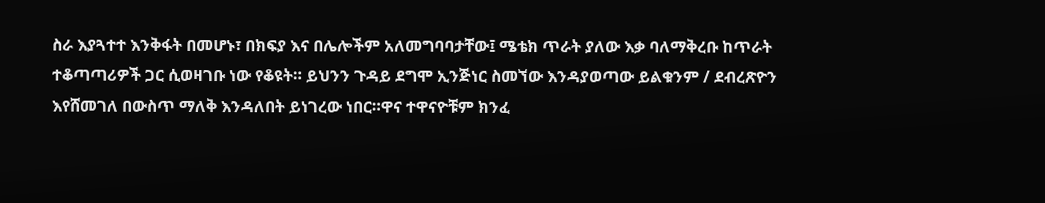ስራ እያጓተተ እንቅፋት በመሆኑ፣ በክፍያ እና በሌሎችም አለመግባባታቸው፤ ሜቴክ ጥራት ያለው እቃ ባለማቅረቡ ከጥራት ተቆጣጣሪዎች ጋር ሲወዛገቡ ነው የቆዩት። ይህንን ጉዳይ ደግሞ ኢንጅነር ስመኘው እንዳያወጣው ይልቁንም / ደብረጽዮን እየሸመገለ በውስጥ ማለቅ እንዳለበት ይነገረው ነበር።ዋና ተዋናዮቹም ክንፈ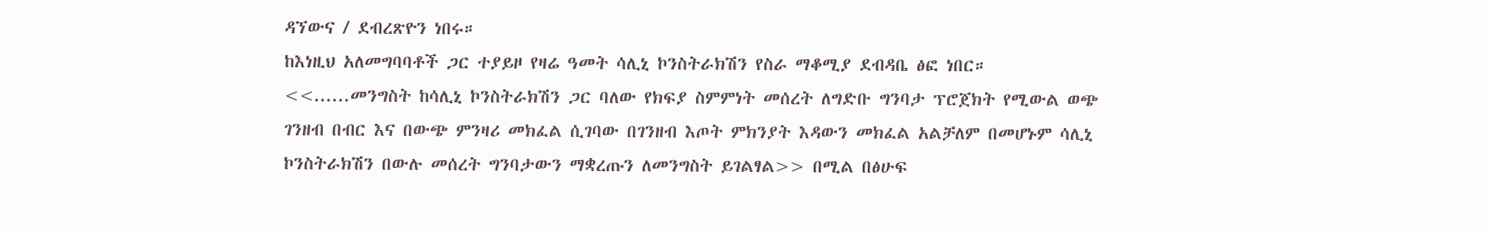ዳኘውና / ደብረጽዮን ነበሩ።
ከእነዚህ አለመግባባቶች ጋር ተያይዞ የዛሬ ዓመት ሳሊኒ ኮንስትራክሽን የስራ ማቆሚያ ደብዳቤ ፅፎ ነበር።
<<......መንግስት ከሳሊኒ ኮንስትራክሽን ጋር ባለው የክፍያ ስምምነት መሰረት ለግድቡ ግንባታ ፕሮጀክት የሚውል ወጭ ገንዘብ በብር እና በውጭ ምንዛሪ መክፈል ሲገባው በገንዘብ እጦት ምክንያት እዳውን መክፈል አልቻለም በመሆኑም ሳሊኒ ኮንስትራክሽን በውሉ መሰረት ግንባታውን ማቋረጡን ለመንግስት ይገልፃል>> በሚል በፅሁፍ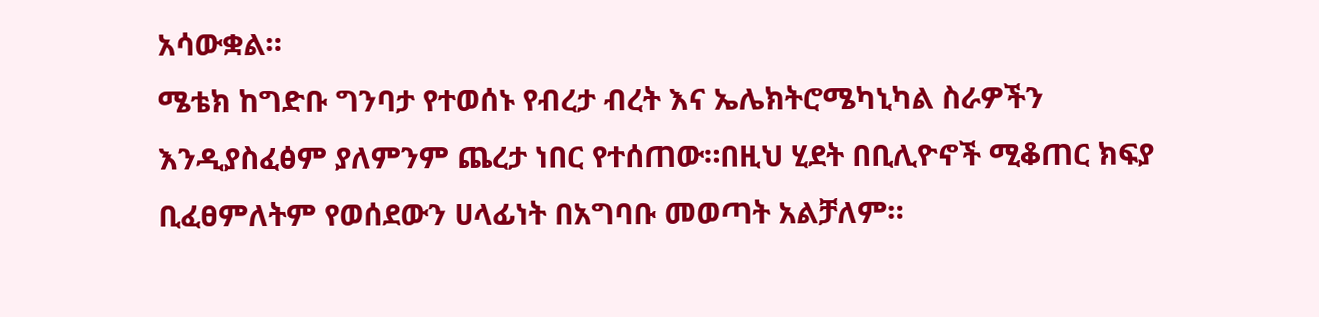አሳውቋል።
ሜቴክ ከግድቡ ግንባታ የተወሰኑ የብረታ ብረት እና ኤሌክትሮሜካኒካል ስራዎችን እንዲያስፈፅም ያለምንም ጨረታ ነበር የተሰጠው።በዚህ ሂደት በቢሊዮኖች ሚቆጠር ክፍያ ቢፈፀምለትም የወሰደውን ሀላፊነት በአግባቡ መወጣት አልቻለም።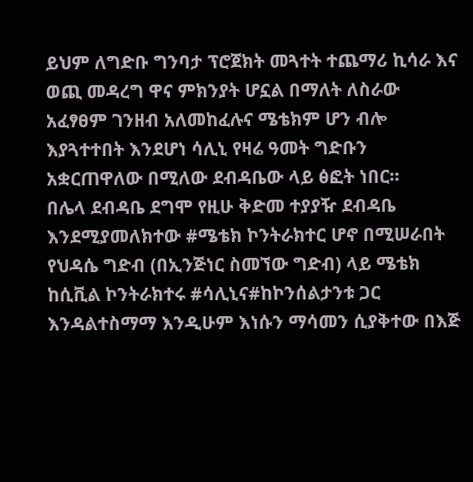ይህም ለግድቡ ግንባታ ፕሮጀክት መጓተት ተጨማሪ ኪሳራ እና ወጪ መዳረግ ዋና ምክንያት ሆኗል በማለት ለስራው አፈፃፀም ገንዘብ አለመከፈሉና ሜቴክም ሆን ብሎ እያጓተተበት እንደሆነ ሳሊኒ የዛሬ ዓመት ግድቡን አቋርጠዋለው በሚለው ደብዳቤው ላይ ፅፎት ነበር።
በሌላ ደብዳቤ ደግሞ የዚሁ ቅድመ ተያያዥ ደብዳቤ እንደሚያመለክተው #ሜቴክ ኮንትራክተር ሆኖ በሚሠራበት የህዳሴ ግድብ (በኢንጅነር ስመኘው ግድብ) ላይ ሜቴክ ከሲቪል ኮንትራክተሩ #ሳሊኒና#ከኮንሰልታንቱ ጋር እንዳልተስማማ እንዲሁም እነሱን ማሳመን ሲያቅተው በእጅ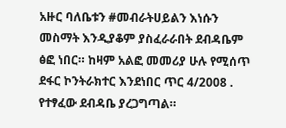አዙር ባለቤቱን #መብራትሀይልን እነሱን መስማት እንዲያቆም ያስፈራራበት ደብዳቤም ፅፎ ነበር። ከዛም አልፎ መመሪያ ሁሉ የሚሰጥ ደፋር ኮንትራክተር እንደነበር ጥር 4/2008 . የተፃፈው ደብዳቤ ያረጋግጣል።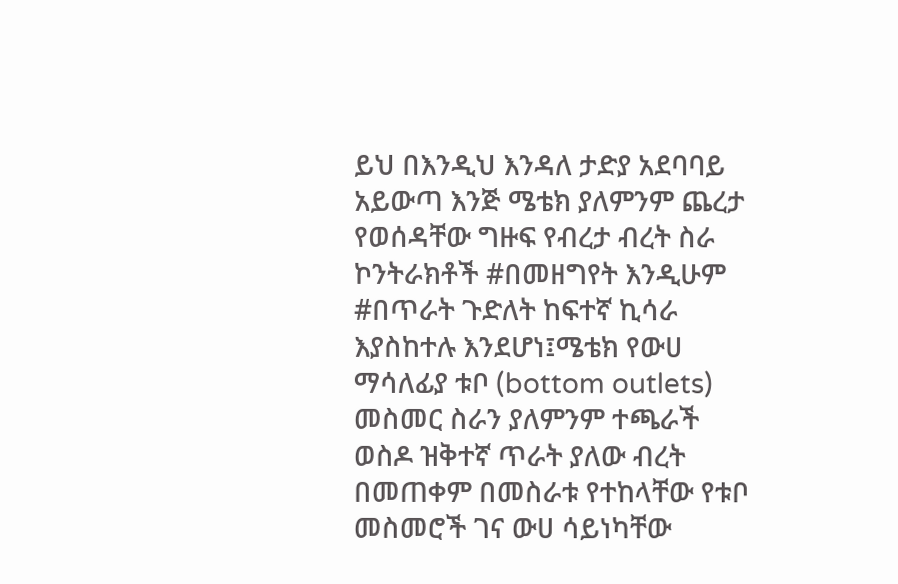ይህ በእንዲህ እንዳለ ታድያ አደባባይ አይውጣ እንጅ ሜቴክ ያለምንም ጨረታ የወሰዳቸው ግዙፍ የብረታ ብረት ስራ ኮንትራክቶች #በመዘግየት እንዲሁም #በጥራት ጉድለት ከፍተኛ ኪሳራ እያስከተሉ እንደሆነ፤ሜቴክ የውሀ ማሳለፊያ ቱቦ (bottom outlets) መስመር ስራን ያለምንም ተጫራች ወስዶ ዝቅተኛ ጥራት ያለው ብረት በመጠቀም በመስራቱ የተከላቸው የቱቦ መስመሮች ገና ውሀ ሳይነካቸው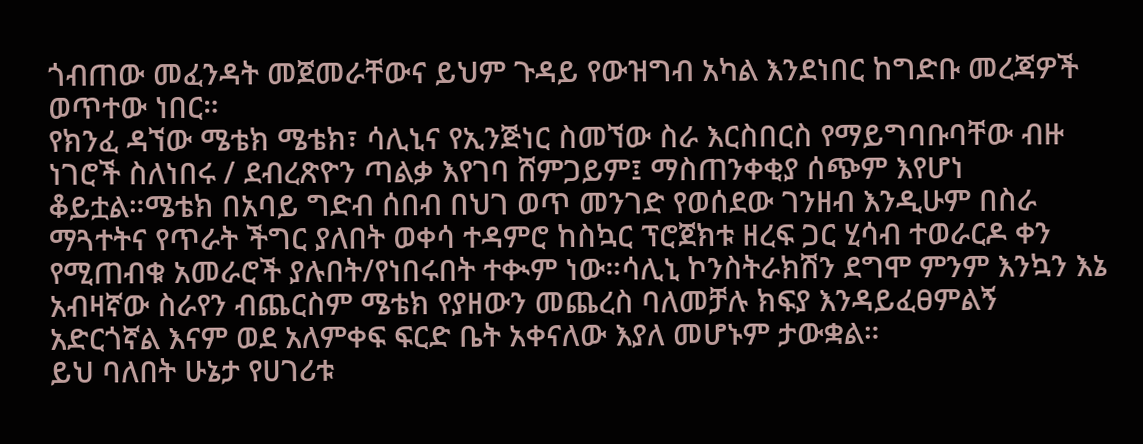ጎብጠው መፈንዳት መጀመራቸውና ይህም ጉዳይ የውዝግብ አካል እንደነበር ከግድቡ መረጃዎች ወጥተው ነበር።
የክንፈ ዳኘው ሜቴክ ሜቴክ፣ ሳሊኒና የኢንጅነር ስመኘው ስራ እርስበርስ የማይግባቡባቸው ብዙ ነገሮች ስለነበሩ / ደብረጽዮን ጣልቃ እየገባ ሸምጋይም፤ ማስጠንቀቂያ ሰጭም እየሆነ ቆይቷል።ሜቴክ በአባይ ግድብ ሰበብ በህገ ወጥ መንገድ የወሰደው ገንዘብ እንዲሁም በስራ ማጓተትና የጥራት ችግር ያለበት ወቀሳ ተዳምሮ ከስኳር ፕሮጀክቱ ዘረፍ ጋር ሂሳብ ተወራርዶ ቀን የሚጠብቁ አመራሮች ያሉበት/የነበሩበት ተቊም ነው።ሳሊኒ ኮንስትራክሽን ደግሞ ምንም እንኳን እኔ አብዛኛው ስራየን ብጨርስም ሜቴክ የያዘውን መጨረስ ባለመቻሉ ክፍያ እንዳይፈፀምልኝ አድርጎኛል እናም ወደ አለምቀፍ ፍርድ ቤት አቀናለው እያለ መሆኑም ታውቋል።
ይህ ባለበት ሁኔታ የሀገሪቱ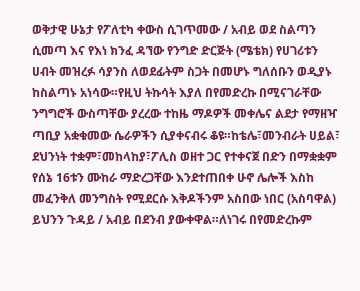ወቅታዊ ሁኔታ የፖለቲካ ቀውስ ሲገጥመው / አብይ ወደ ስልጣን ሲመጣ እና የእነ ክንፈ ዳኘው የንግድ ድርጅት (ሜቴክ) የሀገሪቱን ሀብት መዝረፉ ሳያንስ ለወደፊትም ስጋት በመሆኑ ግለሰቡን ወዲያኑ ከስልጣኑ አነሳው።የዚህ ትኩሳት እያለ በየመድረኩ በሚናገራቸው ንግግሮች ውስጣቸው ያረረው ተከዜ ማዶዎች መቀሌና ልደታ የማዘዣ ጣቢያ አቋቁመው ሴራዎችን ሲያቀናብሩ ቆዩ።ከቴሌ፣መንብራት ሀይል፣ ደህንነት ተቋም፣መከላከያ፣ፖሊስ ወዘተ ጋር የተቀናጀ በድን በማቋቋም የሰኔ 16ቱን ሙከራ ማድረጋቸው እንደተጠበቀ ሁኖ ሌሎች እስከ መፈንቅለ መንግስት የሚደርሱ እቅዶችንም አስበው ነበር (አስባዋል) ይህንን ጉዳይ / አብይ በደንብ ያውቀዋል።ለነገሩ በየመድረኩም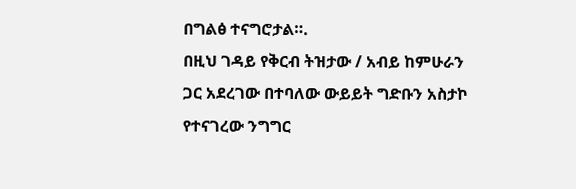በግልፅ ተናግሮታል።.
በዚህ ገዳይ የቅርብ ትዝታው / አብይ ከምሁራን ጋር አደረገው በተባለው ውይይት ግድቡን አስታኮ የተናገረው ንግግር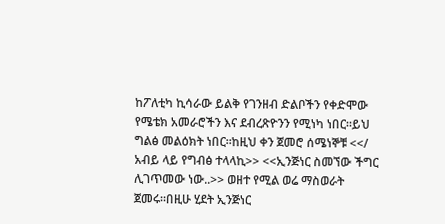ከፖለቲካ ኪሳራው ይልቅ የገንዘብ ድልቦችን የቀድሞው የሜቴክ አመራሮችን እና ደብረጽዮንን የሚነካ ነበር።ይህ ግልፅ መልዕክት ነበር።ከዚህ ቀን ጀመሮ ሰሜነኞቹ <</ አብይ ላይ የግብፅ ተላላኪ>> <<ኢንጅነር ስመኘው ችግር ሊገጥመው ነው..>> ወዘተ የሚል ወሬ ማስወራት ጀመሩ።በዚሁ ሂደት ኢንጅነር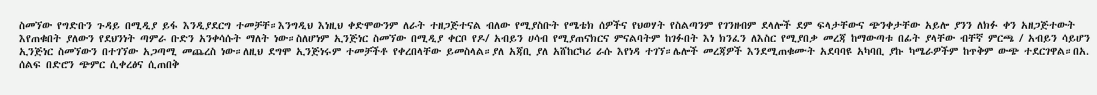ስመኘው የግድቡን ጉዳይ በሚዲያ ይፋ እንዲያደርግ ተመቻቸ።እንግዲህ እነዚህ ቀድሞውንም ለራት ተዘጋጅተናል ብለው የሚያስቡት የሜቴክ ሰዎችና የህወሃት የስልጣንም የገንዘብም ደላሎች ደም ፍላታቸውና ጭንቀታቸው አይሎ ያንን ለክፉ ቀን አዘጋጅተውት እየጠቁበት ያለውን የደህንነት ጣምራ ቡድን አንቀሳሱት ማለት ነው።ስለሆነም ኢንጅነር ስመኘው በሚዲያ ቀርቦ የዶ/ አብይን ሀሳብ የሚያጠናክርና ምናልባትም ከገፉበት እነ ክንፈን ለእስር የሚያበቃ መረጃ ከማውጣቱ በፊት ያላቸው ብቸኛ ምርጫ / አብይን ሳይሆን ኢንጅነር ስመኘውን በተገኘው አጋጣሚ መጨረስ ነው።ለዚህ ደግሞ ኢንጅነሩም ተመቻችቶ የቀረበላቸው ይመስላል።ያለ አጃቢ ያለ አሸከርካሪ ራሱ እየነዳ ተገኘ።ሌሎች መረጃዎች እንደሚጠቁሙት አደባባዩ አካባቢ ያኩ ካሜራዎችም ከጥቅም ውጭ ተደርገዋል።በአ. ሰልፍ በድሮን ጭምር ሲቀረፅና ሲጠበቅ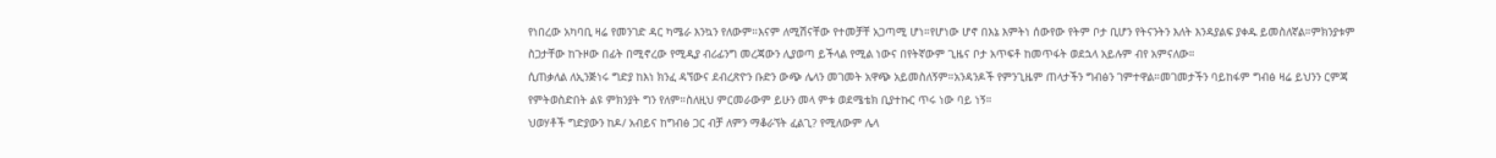የነበረው አካባቢ ዛሬ የመንገድ ዳር ካሜራ እንኳን የለውም።እናም ለሚሽናቸው የተመቻቸ አጋጣሚ ሆነ።የሆነው ሆኖ በእኔ እምትነ ሰውየው የትም ቦታ ቢሆን የትናንትን እለት እንዳያልፍ ያቀዱ ይመስለኛል።ምክንያቱም ስጋታቸው ከጉዞው በፊት በሚኖረው የሚዲያ ብሪፊንግ መረጃውን ሊያወጣ ይችላል የሚል ነውና በየትኛውም ጊዜና ቦታ አጥፍቶ ከመጥፋት ወደኋላ አይሉም ብየ አምናለው።
ሲጠቃለል ለኢንጅነሩ ግድያ ከእነ ክንፈ ዳኘውና ደብረጽዮን ቡድን ውጭ ሌላን መገመት አዋጭ አይመስለኝም።አንዳንዶች የምንጊዜም ጠላታችን ግብፅን ገምተዋል።መገመታችን ባይከፋም ግብፅ ዛሬ ይህንን ርምጃ የምትወስድበት ልዩ ምክንያት ግን የለም።ስለዚህ ምርመራውም ይሁን መላ ምቱ ወደሜቴክ ቢያተኩር ጥሩ ነው ባይ ነኝ።
ህወሃቶች ግድያውን ከዶ/ አብይና ከግብፅ ጋር ብቻ ለምን ማቆራኘት ፈልጊ? የሚለውም ሌላ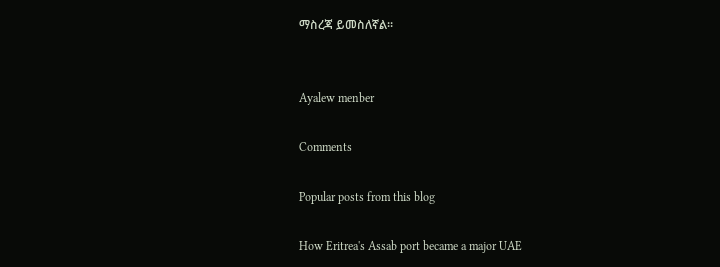ማስረጃ ይመስለኛል።


Ayalew menber

Comments

Popular posts from this blog

How Eritrea's Assab port became a major UAE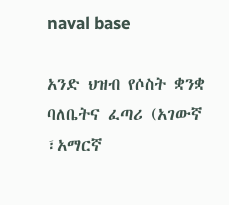naval base

አንድ ህዝብ የሶስት ቋንቋ ባለቤትና ፈጣሪ (አገውኛ ፣አማርኛ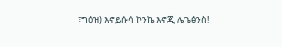፣ግዕዝ) እኖይሱሳ ኮንኬ እኖጂ ሌጌፅንስ!